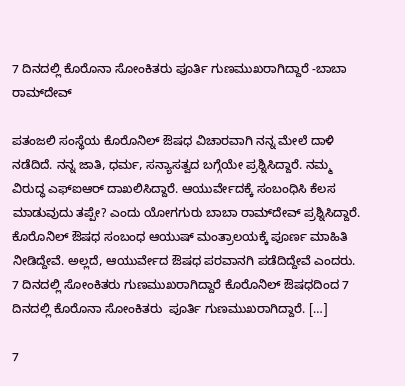7 ದಿನದಲ್ಲಿ ಕೊರೊನಾ ಸೋಂಕಿತರು ಪೂರ್ತಿ ಗುಣಮುಖರಾಗಿದ್ದಾರೆ -ಬಾಬಾ ರಾಮ್‌ದೇವ್

ಪತಂಜಲಿ ಸಂಸ್ಥೆಯ ಕೊರೊನಿಲ್ ಔಷಧ ವಿಚಾರವಾಗಿ ನನ್ನ ಮೇಲೆ ದಾಳಿ ನಡೆದಿದೆ. ನನ್ನ ಜಾತಿ, ಧರ್ಮ, ಸನ್ಯಾಸತ್ವದ ಬಗ್ಗೆಯೇ ಪ್ರಶ್ನಿಸಿದ್ದಾರೆ. ನಮ್ಮ ವಿರುದ್ಧ ಎಫ್‌ಐಆರ್ ದಾಖಲಿಸಿದ್ದಾರೆ. ಆಯುರ್ವೇದಕ್ಕೆ ಸಂಬಂಧಿಸಿ ಕೆಲಸ ಮಾಡುವುದು ತಪ್ಪೇ? ಎಂದು ಯೋಗಗುರು ಬಾಬಾ ರಾಮ್‌ದೇವ್‌ ಪ್ರಶ್ನಿಸಿದ್ದಾರೆ. ಕೊರೊನಿಲ್ ಔಷಧ ಸಂಬಂಧ ಆಯುಷ್ ಮಂತ್ರಾಲಯಕ್ಕೆ ಪೂರ್ಣ ಮಾಹಿತಿ ನೀಡಿದ್ದೇವೆ. ಅಲ್ಲದೆ, ಆಯುರ್ವೇದ ಔಷಧ ಪರವಾನಗಿ ಪಡೆದಿದ್ದೇವೆ ಎಂದರು. 7 ದಿನದಲ್ಲಿ ಸೋಂಕಿತರು ಗುಣಮುಖರಾಗಿದ್ದಾರೆ ಕೊರೊನಿಲ್ ಔಷಧದಿಂದ 7 ದಿನದಲ್ಲಿ ಕೊರೊನಾ ಸೋಂಕಿತರು  ಪೂರ್ತಿ ಗುಣಮುಖರಾಗಿದ್ದಾರೆ. […]

7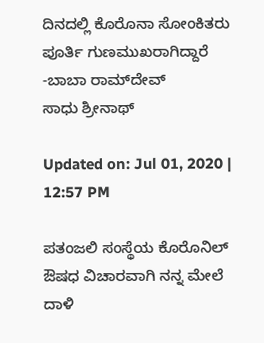ದಿನದಲ್ಲಿ ಕೊರೊನಾ ಸೋಂಕಿತರು ಪೂರ್ತಿ ಗುಣಮುಖರಾಗಿದ್ದಾರೆ -ಬಾಬಾ ರಾಮ್‌ದೇವ್
ಸಾಧು ಶ್ರೀನಾಥ್

Updated on: Jul 01, 2020 | 12:57 PM

ಪತಂಜಲಿ ಸಂಸ್ಥೆಯ ಕೊರೊನಿಲ್ ಔಷಧ ವಿಚಾರವಾಗಿ ನನ್ನ ಮೇಲೆ ದಾಳಿ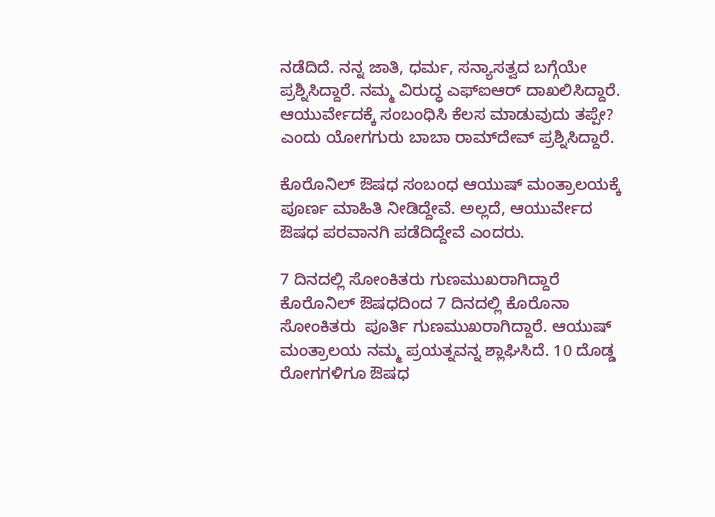ನಡೆದಿದೆ. ನನ್ನ ಜಾತಿ, ಧರ್ಮ, ಸನ್ಯಾಸತ್ವದ ಬಗ್ಗೆಯೇ ಪ್ರಶ್ನಿಸಿದ್ದಾರೆ. ನಮ್ಮ ವಿರುದ್ಧ ಎಫ್‌ಐಆರ್ ದಾಖಲಿಸಿದ್ದಾರೆ. ಆಯುರ್ವೇದಕ್ಕೆ ಸಂಬಂಧಿಸಿ ಕೆಲಸ ಮಾಡುವುದು ತಪ್ಪೇ? ಎಂದು ಯೋಗಗುರು ಬಾಬಾ ರಾಮ್‌ದೇವ್‌ ಪ್ರಶ್ನಿಸಿದ್ದಾರೆ.

ಕೊರೊನಿಲ್ ಔಷಧ ಸಂಬಂಧ ಆಯುಷ್ ಮಂತ್ರಾಲಯಕ್ಕೆ ಪೂರ್ಣ ಮಾಹಿತಿ ನೀಡಿದ್ದೇವೆ. ಅಲ್ಲದೆ, ಆಯುರ್ವೇದ ಔಷಧ ಪರವಾನಗಿ ಪಡೆದಿದ್ದೇವೆ ಎಂದರು.

7 ದಿನದಲ್ಲಿ ಸೋಂಕಿತರು ಗುಣಮುಖರಾಗಿದ್ದಾರೆ
ಕೊರೊನಿಲ್ ಔಷಧದಿಂದ 7 ದಿನದಲ್ಲಿ ಕೊರೊನಾ ಸೋಂಕಿತರು  ಪೂರ್ತಿ ಗುಣಮುಖರಾಗಿದ್ದಾರೆ. ಆಯುಷ್ ಮಂತ್ರಾಲಯ ನಮ್ಮ ಪ್ರಯತ್ನವನ್ನ ಶ್ಲಾಘಿಸಿದೆ. 10 ದೊಡ್ಡ ರೋಗಗಳಿಗೂ ಔಷಧ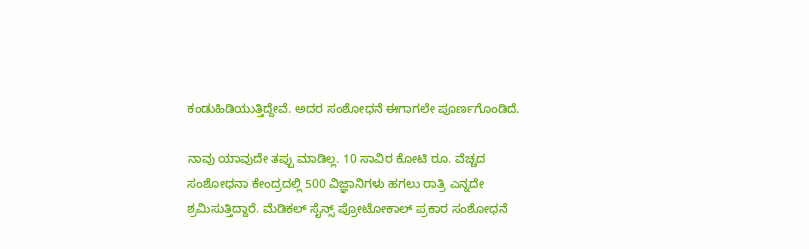ಕಂಡುಹಿಡಿಯುತ್ತಿದ್ದೇವೆ. ಅದರ ಸಂಶೋಧನೆ ಈಗಾಗಲೇ ಪೂರ್ಣಗೊಂಡಿದೆ.

ನಾವು ಯಾವುದೇ ತಪ್ಪು ಮಾಡಿಲ್ಲ. 10 ಸಾವಿರ ಕೋಟಿ ರೂ. ವೆಚ್ಚದ ಸಂಶೋಧನಾ ಕೇಂದ್ರದಲ್ಲಿ 500 ವಿಜ್ಞಾನಿಗಳು ಹಗಲು ರಾತ್ರಿ ಎನ್ನದೇ ಶ್ರಮಿಸುತ್ತಿದ್ದಾರೆ. ಮೆಡಿಕಲ್ ಸೈನ್ಸ್‌ ಪ್ರೋಟೋಕಾಲ್ ಪ್ರಕಾರ ಸಂಶೋಧನೆ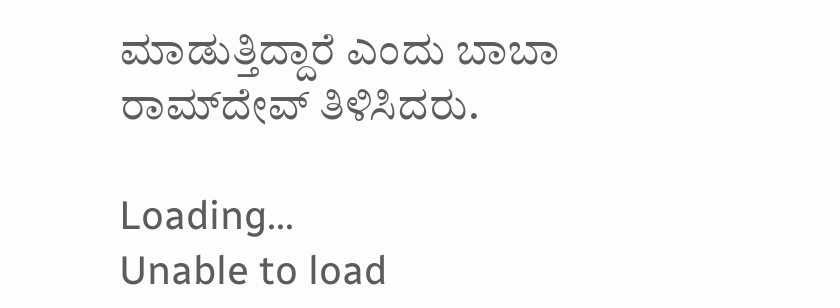ಮಾಡುತ್ತಿದ್ದಾರೆ ಎಂದು ಬಾಬಾ ರಾಮ್‌ದೇವ್ ತಿಳಿಸಿದರು.

Loading...
Unable to load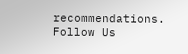recommendations.
Follow Us